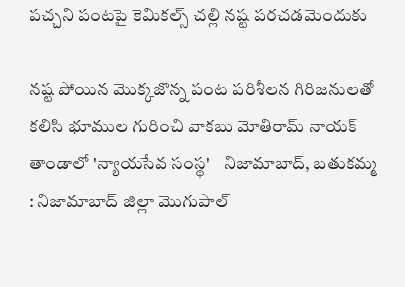పచ్చని పంటపై కెమికల్స్ చల్లి నష్ట పరచడమెందుకు

నష్ట పోయిన మొక్కజొన్న పంట పరిశీలన గిరిజనులతో కలిసి భూముల గురించి వాకబు మోతిరామ్ నాయక్ తాండాలో 'న్యాయసేవ సంస్థ'    నిజామాబాద్, బతుకమ్మ : నిజామాబాద్ జిల్లా మొగుపాల్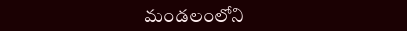మండలంలోని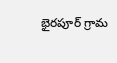భైరపూర్ గ్రామ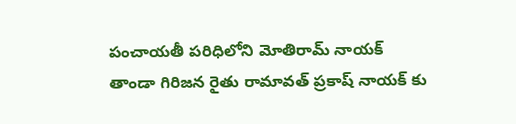పంచాయతీ పరిధిలోని మోతిరామ్ నాయక్ తాండా గిరిజన రైతు రామావత్ ప్రకాష్ నాయక్ కు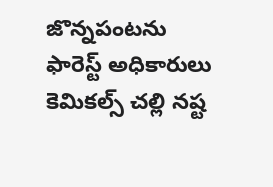జొన్నపంటను ఫారెస్ట్ అధికారులు కెమికల్స్ చల్లి నష్ట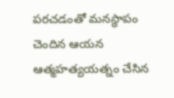పరచడంతో మనస్థాపం చెందిన ఆయన ఆత్మహత్యయత్నం చేసిన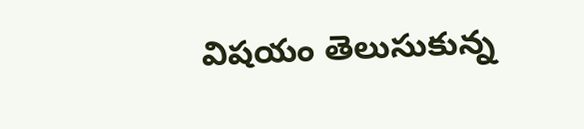విషయం తెలుసుకున్న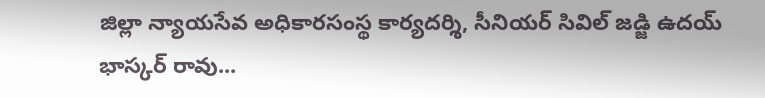జిల్లా న్యాయసేవ అధికారసంస్థ కార్యదర్శి, సీనియర్ సివిల్ జడ్జి ఉదయ్ భాస్కర్ రావు...